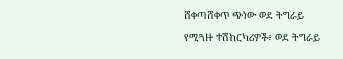ሸቀጣሸቀጥ ጭነው ወደ ትግራይ የሚጓዙ ተሽከርካሪዎች፥ ወደ ትግራይ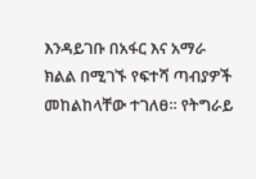እንዳይገቡ በአፋር እና አማራ ክልል በሚገኙ የፍተሻ ጣብያዎች መከልከላቸው ተገለፀ። የትግራይ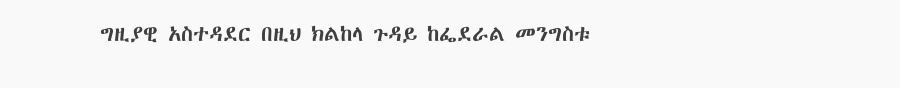ግዚያዊ አስተዳደር በዚህ ክልከላ ጉዳይ ከፌደራል መንግስቱ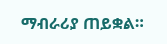ማብራሪያ ጠይቋል።